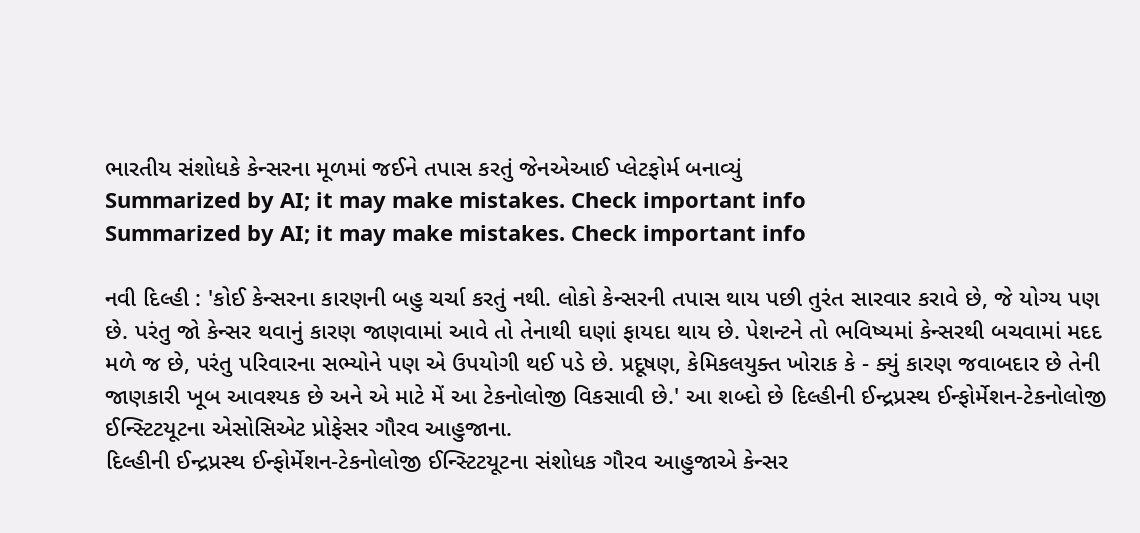ભારતીય સંશોધકે કેન્સરના મૂળમાં જઈને તપાસ કરતું જેનએઆઈ પ્લેટફોર્મ બનાવ્યું
Summarized by AI; it may make mistakes. Check important info
Summarized by AI; it may make mistakes. Check important info

નવી દિલ્હી : 'કોઈ કેન્સરના કારણની બહુ ચર્ચા કરતું નથી. લોકો કેન્સરની તપાસ થાય પછી તુરંત સારવાર કરાવે છે, જે યોગ્ય પણ છે. પરંતુ જો કેન્સર થવાનું કારણ જાણવામાં આવે તો તેનાથી ઘણાં ફાયદા થાય છે. પેશન્ટને તો ભવિષ્યમાં કેન્સરથી બચવામાં મદદ મળે જ છે, પરંતુ પરિવારના સભ્યોને પણ એ ઉપયોગી થઈ પડે છે. પ્રદૂષણ, કેમિકલયુક્ત ખોરાક કે - ક્યું કારણ જવાબદાર છે તેની જાણકારી ખૂબ આવશ્યક છે અને એ માટે મેં આ ટેકનોલોજી વિકસાવી છે.' આ શબ્દો છે દિલ્હીની ઈન્દ્રપ્રસ્થ ઈન્ફોર્મેશન-ટેકનોલોજી ઈન્સ્ટિટયૂટના એસોસિએટ પ્રોફેસર ગૌરવ આહુજાના.
દિલ્હીની ઈન્દ્રપ્રસ્થ ઈન્ફોર્મેશન-ટેકનોલોજી ઈન્સ્ટિટયૂટના સંશોધક ગૌરવ આહુજાએ કેન્સર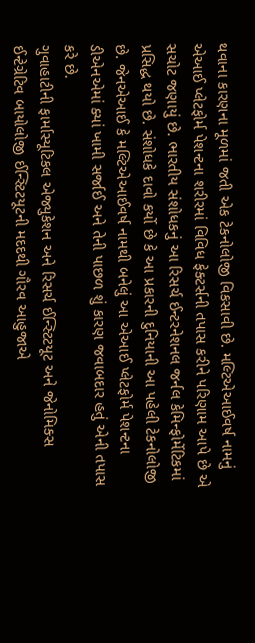થવાના કારણના મૂળમાં જતી એક ટેકનોલોજી વિકસાવી છે. મલ્ટિએઆઈવર્ષ નામનું એઆઈ પ્લેટફોર્મ પેશન્ટના શરીરમાં વિવિધ ફેક્ટર્સની તપાસ કરીને પરિણામ આપે છે એ સચોટ જણાયું છે. ભારતીય સંશોધકનું આ રિસર્ચ ઈન્ટરનેશનલ જર્નલ કેમિન્ફોર્મેટિકમાં પ્રસિદ્ધ થયો છે. સંશોધકે દાવો કર્યો છે કે આ પ્રકારની દુનિયાની આ પહેલી ટેકનોલોજી છે. જેનએઆઈ કે મલ્ટિએઆઈવર્ષ નામથી બનેલું આ એઆઈ પ્લેટફોર્મ પેશન્ટના ડીએનએમાં ક્યાં ખામી સર્જાઈ અને તેની પાછળ શું કારણ જવાબદાર હતું એની તપાસ કરે છે.
ગુવાહાટીની ફાર્માસ્યૂટિકલ એજ્યુકેશન અને રિસર્ચ ઈન્સ્ટિટયૂટ અને જેનોમિક્સ ઈન્ટેગ્રેટિવ બાયોલોજી ઈન્સ્ટિટયૂટની મદદથી ગૌરવ આહુજાએ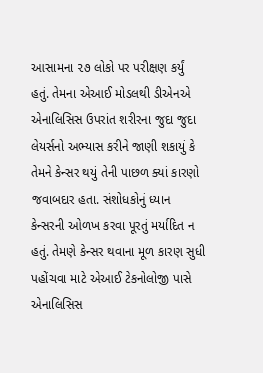આસામના ૨૭ લોકો પર પરીક્ષણ કર્યું હતું. તેમના એઆઈ મોડલથી ડીએનએ એનાલિસિસ ઉપરાંત શરીરના જુદા જુદા લેયર્સનો અભ્યાસ કરીને જાણી શકાયું કે તેમને કેન્સર થયું તેની પાછળ ક્યાં કારણો જવાબદાર હતા. સંશોધકોનું ધ્યાન કેન્સરની ઓળખ કરવા પૂરતું મર્યાદિત ન હતું. તેમણે કેન્સર થવાના મૂળ કારણ સુધી પહોંચવા માટે એઆઈ ટેકનોલોજી પાસે એનાલિસિસ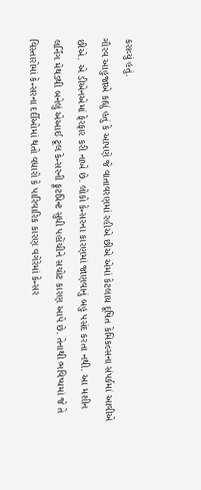કરાવ્યું હતું.
ગૌરવ આહુજાએ કહ્યું હતું કે આપણે જે વાતાવરણમાં રહીએ છીએ એમાં કેટલાય દૂષિત કેમિકલ્સના સંપર્કમાં આવીએ છીએ. એ ડીએનએમાં ફેરફાર કરી નાખે છે. લોકો કેન્સરના કારણમાં જાણવાનું બહુ પસંદ કરતા નથી. આ મશીન લર્નિંગ મેથડથી બનેલું એઆઈ ટૂલ કેન્સરની ફૂટપ્રિન્ટ સુધી પહોંચીને સચોટ કારણ આપે છે. તેનાથી ભવિષ્યમાં જે તે વિસ્તારોમાં કેન્સરના દર્દીઓમાં થતો વધારો કે પારિવારિક કારણ વગેરેમાં કેન્સર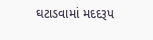ઘટાડવામાં મદદરૂપ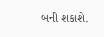બની શકાશે.